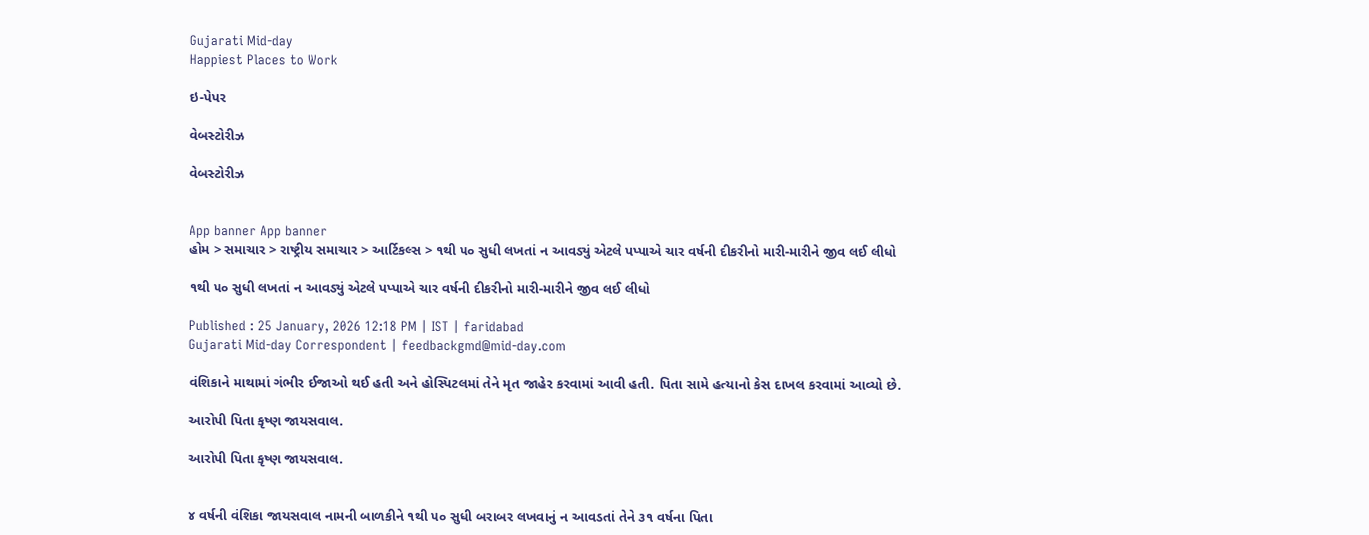Gujarati Mid-day
Happiest Places to Work

ઇ-પેપર

વેબસ્ટોરીઝ

વેબસ્ટોરીઝ


App banner App banner
હોમ > સમાચાર > રાષ્ટ્રીય સમાચાર > આર્ટિકલ્સ > ૧થી ૫૦ સુધી લખતાં ન આવડ્યું એટલે પપ્પાએ ચાર વર્ષની દીકરીનો મારી-મારીને જીવ લઈ લીધો

૧થી ૫૦ સુધી લખતાં ન આવડ્યું એટલે પપ્પાએ ચાર વર્ષની દીકરીનો મારી-મારીને જીવ લઈ લીધો

Published : 25 January, 2026 12:18 PM | IST | faridabad
Gujarati Mid-day Correspondent | feedbackgmd@mid-day.com

વંશિકાને માથામાં ગંભીર ઈજાઓ થઈ હતી અને હોસ્પિટલમાં તેને મૃત જાહેર કરવામાં આવી હતી. પિતા સામે હત્યાનો કેસ દાખલ કરવામાં આવ્યો છે.

આરોપી પિતા કૃષ્ણ જાયસવાલ.

આરોપી પિતા કૃષ્ણ જાયસવાલ.


૪ વર્ષની વંશિકા જાયસવાલ નામની બાળકીને ૧થી ૫૦ સુધી બરાબર લખવાનું ન આવડતાં તેને ૩૧ વર્ષના પિતા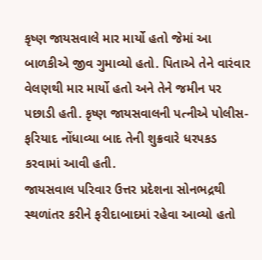કૃષ્ણ જાયસવાલે માર માર્યો હતો જેમાં આ બાળકીએ જીવ ગુમાવ્યો હતો. પિતાએ તેને વારંવાર વેલણથી માર માર્યો હતો અને તેને જમીન પર પછાડી હતી. કૃષ્ણ જાયસવાલની પત્નીએ પોલીસ-ફરિયાદ નોંધાવ્યા બાદ તેની શુક્રવારે ધરપકડ કરવામાં આવી હતી.
જાયસવાલ પરિવાર ઉત્તર પ્રદેશના સોનભદ્રથી સ્થળાંતર કરીને ફરીદાબાદમાં રહેવા આવ્યો હતો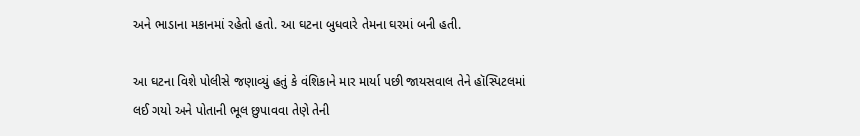અને ભાડાના મકાનમાં રહેતો હતો. આ ઘટના બુધવારે તેમના ઘરમાં બની હતી.

આ ઘટના વિશે પોલીસે જણાવ્યું હતું કે વંશિકાને માર માર્યા પછી જાયસવાલ તેને હૉસ્પિટલમાં લઈ ગયો અને પોતાની ભૂલ છુપાવવા તેણે તેની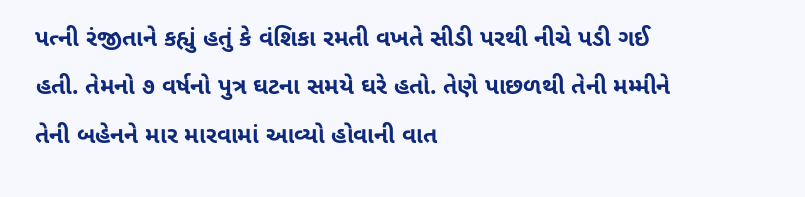પત્ની રંજીતાને કહ્યું હતું કે વંશિકા રમતી વખતે સીડી પરથી નીચે પડી ગઈ હતી. તેમનો ૭ વર્ષનો પુત્ર ઘટના સમયે ઘરે હતો. તેણે પાછળથી તેની મમ્મીને તેની બહેનને માર મારવામાં આવ્યો હોવાની વાત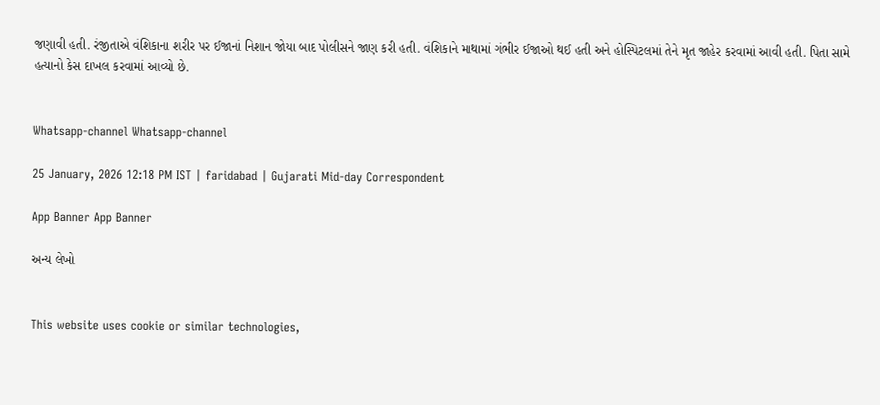જણાવી હતી. રંજીતાએ વંશિકાના શરીર પર ઈજાનાં નિશાન જોયા બાદ પોલીસને જાણ કરી હતી. વંશિકાને માથામાં ગંભીર ઈજાઓ થઈ હતી અને હોસ્પિટલમાં તેને મૃત જાહેર કરવામાં આવી હતી. પિતા સામે હત્યાનો કેસ દાખલ કરવામાં આવ્યો છે.


Whatsapp-channel Whatsapp-channel

25 January, 2026 12:18 PM IST | faridabad | Gujarati Mid-day Correspondent

App Banner App Banner

અન્ય લેખો


This website uses cookie or similar technologies,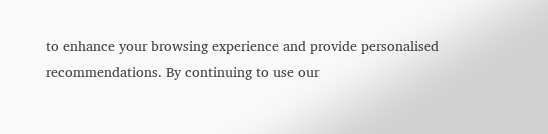to enhance your browsing experience and provide personalised recommendations. By continuing to use our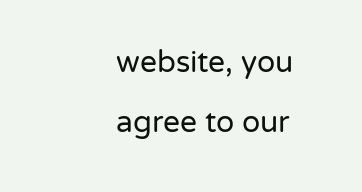website, you agree to our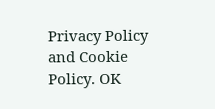Privacy Policy and Cookie Policy. OK